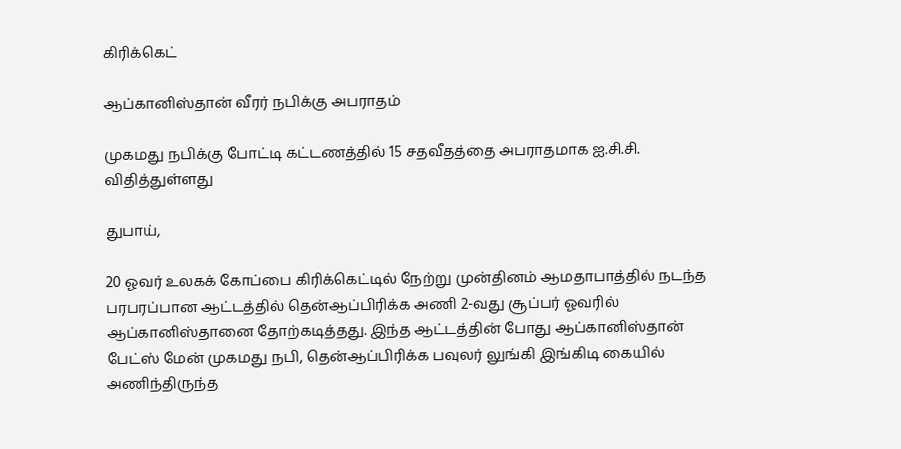கிரிக்கெட்

ஆப்கானிஸ்தான் வீரர் நபிக்கு அபராதம்

முகமது நபிக்கு போட்டி கட்டணத்தில் 15 சதவீதத்தை அபராதமாக ஐ.சி.சி. விதித்துள்ளது

துபாய்,

20 ஓவர் உலகக் கோப்பை கிரிக்கெட்டில் நேற்று முன்தினம் ஆமதாபாத்தில் நடந்த பரபரப்பான ஆட்டத்தில் தென்ஆப்பிரிக்க அணி 2-வது சூப்பர் ஓவரில் ஆப்கானிஸ்தானை தோற்கடித்தது. இந்த ஆட்டத்தின் போது ஆப்கானிஸ்தான் பேட்ஸ் மேன் முகமது நபி, தென்ஆப்பிரிக்க பவுலர் லுங்கி இங்கிடி கையில் அணிந்திருந்த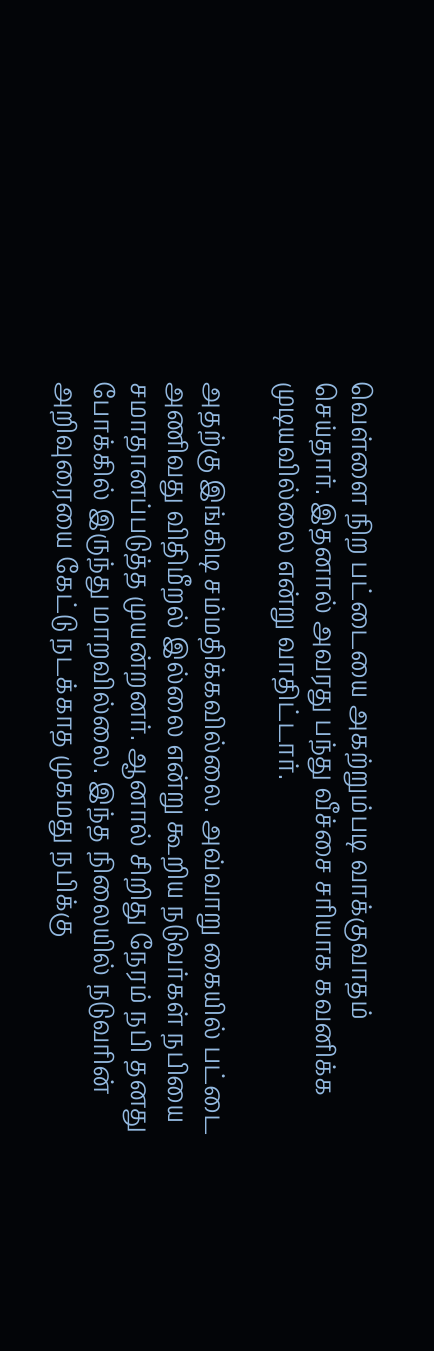வெள்ளை நிற பட்டையை அகற்றும்படி வாக்குவாதம் செய்தார். இதனால் அவரது பந்து வீச்சை சரியாக கவனிக்க முடியவில்லை என்று வாதிட்டார்.

அதற்கு இங்கிடி சம்மதிக்கவில்லை. அவ்வாறு கையில் பட்டை அணிவது விதிமீறல் இல்லை என்று கூறிய நடுவர்கள் நபியை சமாதானப்படுத்த முயன்றனர். ஆனால் சிறிது நேரம் நபி தனது போக்கில் இருந்து மாறவில்லை. இந்த நிலையில் நடுவரின் அறிவுரையை கேட்டு நடக்காத முகமது நபிக்கு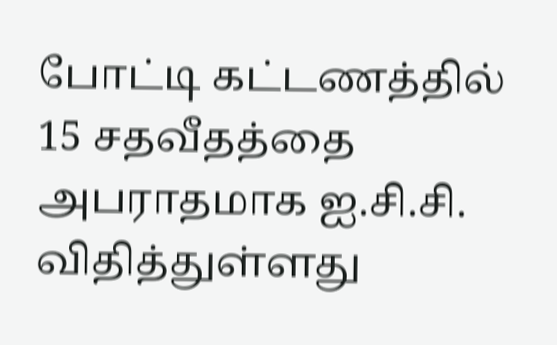போட்டி கட்டணத்தில் 15 சதவீதத்தை அபராதமாக ஐ.சி.சி. விதித்துள்ளது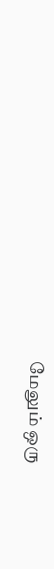மேலும் ஒரு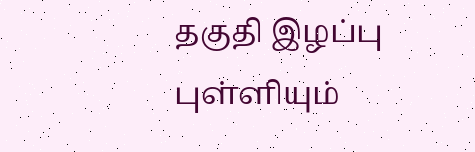தகுதி இழப்பு புள்ளியும்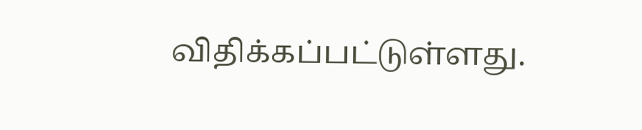விதிக்கப்பட்டுள்ளது.